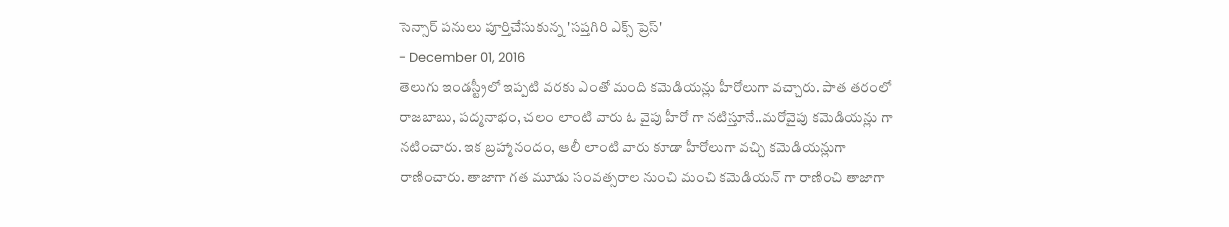సెన్సార్ పనులు పూర్తిచేసుకున్న 'సప్తగిరి ఎక్స్ ప్రెస్'
- December 01, 2016
తెలుగు ఇండస్ట్రీలో ఇప్పటి వరకు ఎంతో మంది కమెడియన్లు హీరోలుగా వచ్చారు. పాత తరంలో రాజబాబు, పద్మనాభం, చలం లాంటి వారు ఓ వైపు హీరో గా నటిస్తూనే..మరోవైపు కమెడియన్లు గా నటించారు. ఇక బ్రహ్మానందం, ఆలీ లాంటి వారు కూడా హీరోలుగా వచ్చి కమెడియన్లుగా రాణించారు. తాజాగా గత మూడు సంవత్సరాల నుంచి మంచి కమెడియన్ గా రాణించి తాజాగా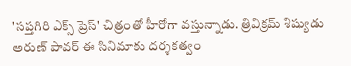'సప్తగిరి ఎక్స్ ప్రెస్' చిత్రంతో హీరోగా వస్తున్నాడు. త్రివిక్రమ్ శిష్యుడు అరుణ్ పావర్ ఈ సినిమాకు దర్శకత్వం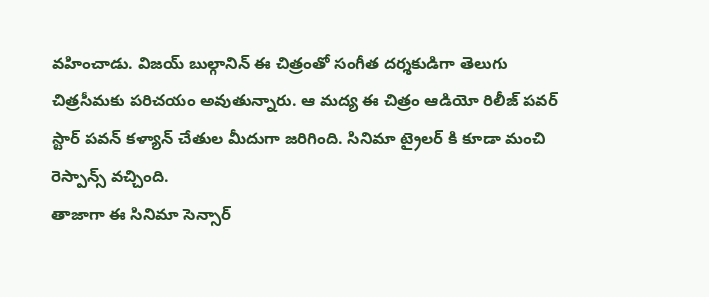వహించాడు. విజయ్ బుల్గానిన్ ఈ చిత్రంతో సంగీత దర్శకుడిగా తెలుగు చిత్రసీమకు పరిచయం అవుతున్నారు. ఆ మద్య ఈ చిత్రం ఆడియో రిలీజ్ పవర్ స్టార్ పవన్ కళ్యాన్ చేతుల మీదుగా జరిగింది. సినిమా ట్రైలర్ కి కూడా మంచి రెస్పాన్స్ వచ్చింది.
తాజాగా ఈ సినిమా సెన్సార్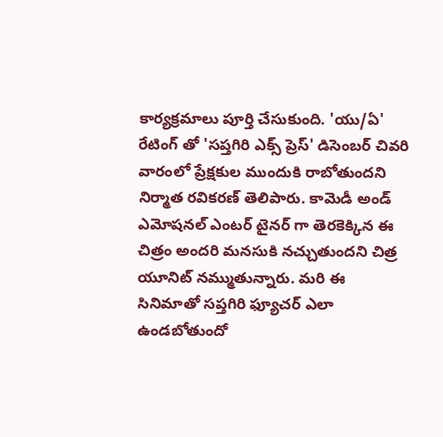కార్యక్రమాలు పూర్తి చేసుకుంది. 'యు/ఏ' రేటింగ్ తో 'సప్తగిరి ఎక్స్ ప్రెస్' డిసెంబర్ చివరి వారంలో ప్రేక్షకుల ముందుకి రాబోతుందని నిర్మాత రవికరణ్ తెలిపారు. కామెడీ అండ్ ఎమోషనల్ ఎంటర్ టైనర్ గా తెరకెక్కిన ఈ చిత్రం అందరి మనసుకి నచ్చుతుందని చిత్ర యూనిట్ నమ్ముతున్నారు. మరి ఈ సినిమాతో సప్తగిరి ఫ్యూచర్ ఎలా ఉండబోతుందో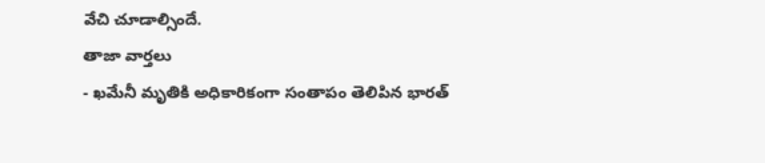వేచి చూడాల్సిందే.
తాజా వార్తలు
- ఖమేనీ మృతికి అధికారికంగా సంతాపం తెలిపిన భారత్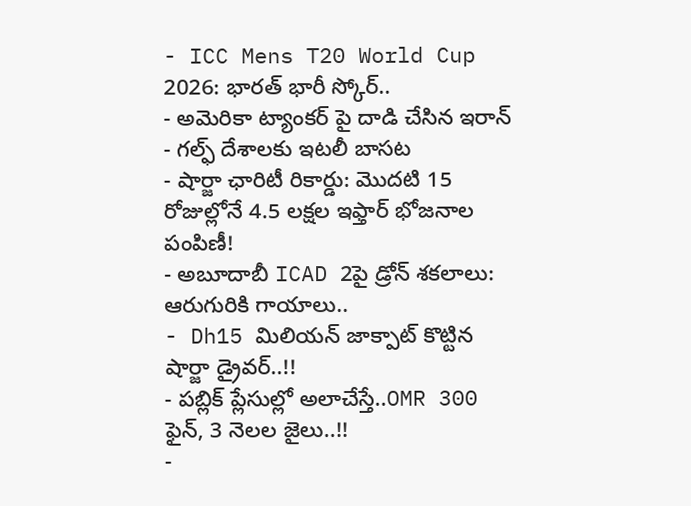- ICC Mens T20 World Cup 2026: భారత్ భారీ స్కోర్..
- అమెరికా ట్యాంకర్ పై దాడి చేసిన ఇరాన్
- గల్ఫ్ దేశాలకు ఇటలీ బాసట
- షార్జా ఛారిటీ రికార్డు: మొదటి 15 రోజుల్లోనే 4.5 లక్షల ఇఫ్తార్ భోజనాల పంపిణీ!
- అబూదాబీ ICAD 2పై డ్రోన్ శకలాలు: ఆరుగురికి గాయాలు..
- Dh15 మిలియన్ జాక్పాట్ కొట్టిన షార్జా డ్రైవర్..!!
- పబ్లిక్ ప్లేసుల్లో అలాచేస్తే..OMR 300 ఫైన్, 3 నెలల జైలు..!!
-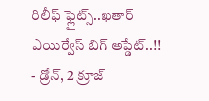రిలీఫ్ ఫ్లైట్స్..ఖతార్ ఎయిర్వేస్ బిగ్ అప్డేట్..!!
- డ్రోన్, 2 క్రూజ్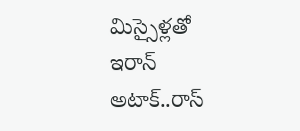మిస్సైళ్లతో ఇరాన్ అటాక్..రాస్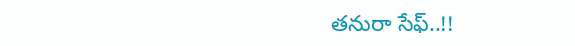తనురా సేఫ్..!!